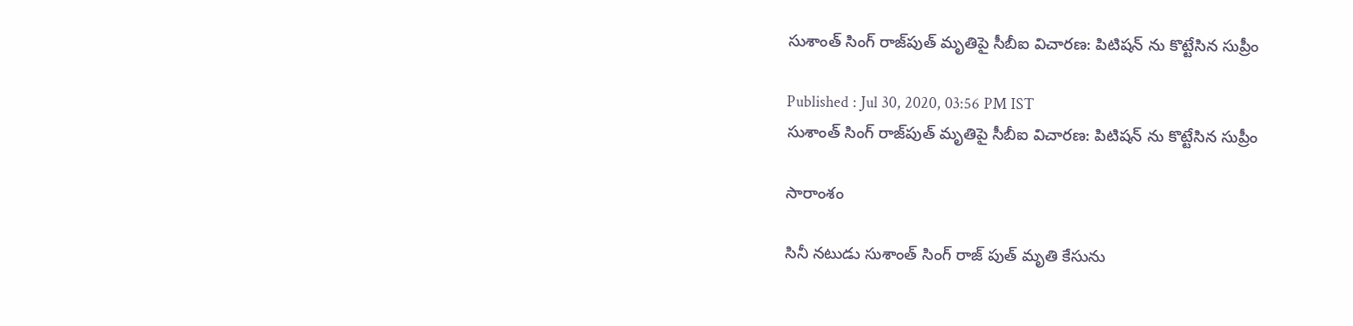సుశాంత్ సింగ్ రాజ్‌పుత్ మృతిపై సీబీఐ విచారణ: పిటిషన్ ను కొట్టేసిన సుప్రీం

Published : Jul 30, 2020, 03:56 PM IST
సుశాంత్ సింగ్ రాజ్‌పుత్ మృతిపై సీబీఐ విచారణ: పిటిషన్ ను కొట్టేసిన సుప్రీం

సారాంశం

సినీ నటుడు సుశాంత్ సింగ్ రాజ్ పుత్ మృతి కేసును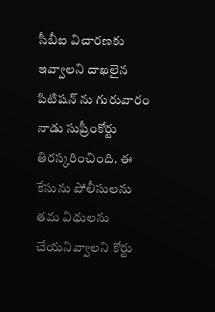సీబీఐ విచారణకు ఇవ్వాలని దాఖలైన పిటిషన్ ను గురువారం నాడు సుప్రీంకోర్టు తిరస్కరించింది. ఈ కేసును పోలీసులను తమ విధులను చేయనివ్వాలని కోర్టు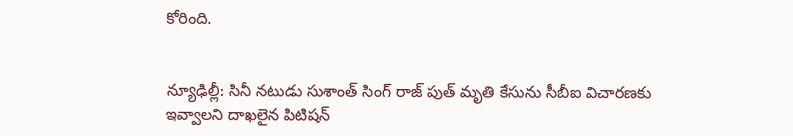కోరింది.


న్యూఢిల్లీ: సినీ నటుడు సుశాంత్ సింగ్ రాజ్ పుత్ మృతి కేసును సీబీఐ విచారణకు ఇవ్వాలని దాఖలైన పిటిషన్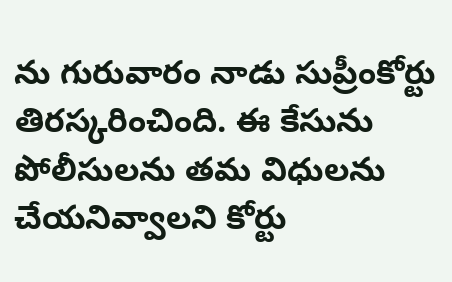ను గురువారం నాడు సుప్రీంకోర్టు తిరస్కరించింది. ఈ కేసును పోలీసులను తమ విధులను చేయనివ్వాలని కోర్టు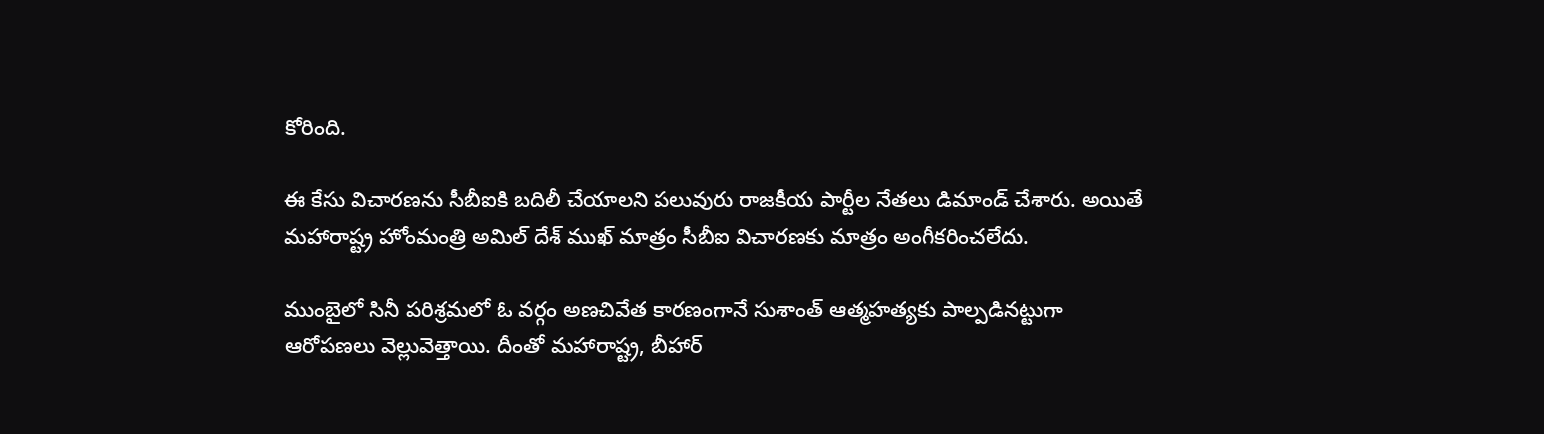కోరింది.

ఈ కేసు విచారణను సీబీఐకి బదిలీ చేయాలని పలువురు రాజకీయ పార్టీల నేతలు డిమాండ్ చేశారు. అయితే మహారాష్ట్ర హోంమంత్రి అమిల్ దేశ్ ముఖ్ మాత్రం సీబీఐ విచారణకు మాత్రం అంగీకరించలేదు.

ముంబైలో సినీ పరిశ్రమలో ఓ వర్గం అణచివేత కారణంగానే సుశాంత్ ఆత్మహత్యకు పాల్పడినట్టుగా ఆరోపణలు వెల్లువెత్తాయి. దీంతో మహారాష్ట్ర, బీహార్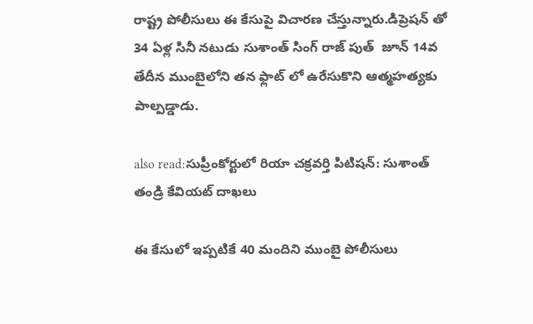రాష్ట్ర పోలీసులు ఈ కేసుపై విచారణ చేస్తున్నారు.డిప్రెషన్ తో 34 ఏళ్ల సినీ నటుడు సుశాంత్ సింగ్ రాజ్ పుత్  జూన్ 14వ తేదీన ముంబైలోని తన ఫ్లాట్ లో ఉరేసుకొని ఆత్మహత్యకు పాల్పడ్డాడు.

also read:సుప్రీంకోర్టులో రియా చక్రవర్తి పిటిషన్: సుశాంత్ తండ్రి కేవియట్ దాఖలు

ఈ కేసులో ఇప్పటికే 40 మందిని ముంబై పోలీసులు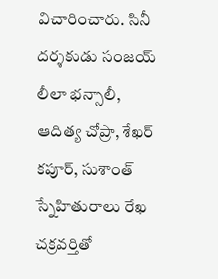విచారించారు. సినీ దర్శకుడు సంజయ్ లీలా భన్సాలీ, ఆదిత్య చోప్రా, శేఖర్ కపూర్, సుశాంత్ స్నేహితురాలు రేఖ చక్రవర్తితో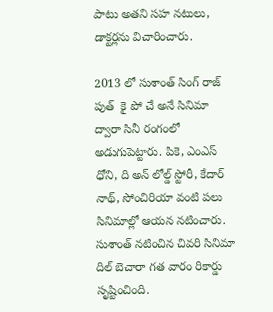పాటు అతని సహ నటులు, డాక్టర్లను విచారించారు.

2013 లో సుశాంత్ సింగ్ రాజ్ పుత్  కై పో చే అనే సినిమా ద్వారా సినీ రంగంలో అడుగుపెట్టారు. పికె, ఎంఎస్ ధోని, ది అన్ లోల్డ్ స్టోరీ, కేదార్ నాథ్, సోంచిరియా వంటి పలు సినిమాల్లో ఆయన నటించారు. సుశాంత్ నటించిన చివరి సినిమా దిల్ బెచారా గత వారం రికార్డు సృష్టించింది.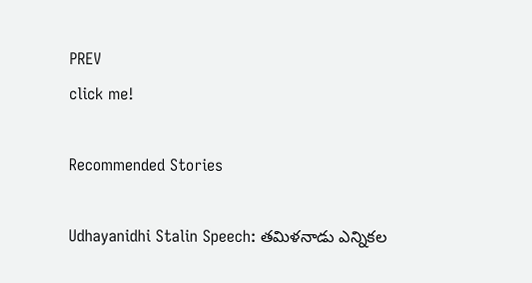PREV
click me!

Recommended Stories

Udhayanidhi Stalin Speech: తమిళనాడు ఎన్నికల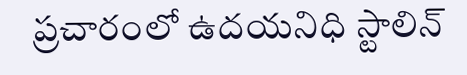ప్రచారంలో ఉదయనిధి స్టాలిన్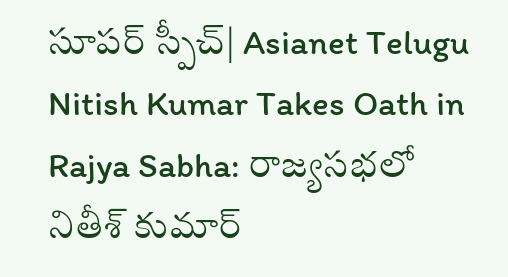సూపర్ స్పీచ్| Asianet Telugu
Nitish Kumar Takes Oath in Rajya Sabha: రాజ్యసభలో నితీశ్ కుమార్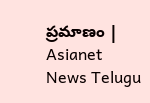ప్రమాణం | Asianet News Telugu